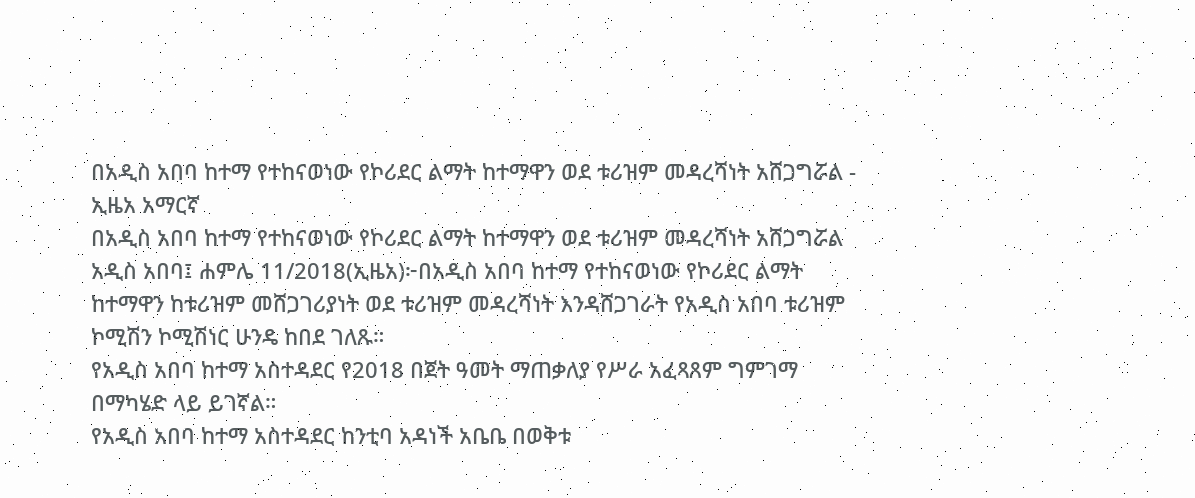በአዲስ አበባ ከተማ የተከናወነው የኮሪደር ልማት ከተማዋን ወደ ቱሪዝም መዳረሻነት አሸጋግሯል - ኢዜአ አማርኛ
በአዲስ አበባ ከተማ የተከናወነው የኮሪደር ልማት ከተማዋን ወደ ቱሪዝም መዳረሻነት አሸጋግሯል
አዲስ አበባ፤ ሐምሌ 11/2018(ኢዜአ)፦በአዲስ አበባ ከተማ የተከናወነው የኮሪደር ልማት ከተማዋን ከቱሪዝም መሸጋገሪያነት ወደ ቱሪዝም መዳረሻነት እንዳሸጋገራት የአዲስ አበባ ቱሪዝም ኮሚሽን ኮሚሽነር ሁንዴ ከበደ ገለጹ።
የአዲስ አበባ ከተማ አስተዳደር የ2018 በጀት ዓመት ማጠቃለያ የሥራ አፈጻጸም ግምገማ በማካሄድ ላይ ይገኛል።
የአዲስ አበባ ከተማ አስተዳደር ከንቲባ አዳነች አቤቤ በወቅቱ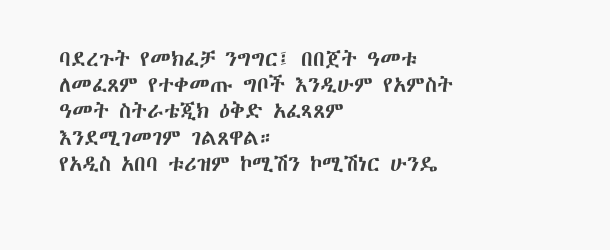ባደረጉት የመክፈቻ ንግግር፤ በበጀት ዓመቱ ለመፈጸም የተቀመጡ ግቦች እንዲሁም የአምስት ዓመት ስትራቴጂክ ዕቅድ አፈጻጸም እንደሚገመገም ገልጸዋል።
የአዲስ አበባ ቱሪዝም ኮሚሽን ኮሚሽነር ሁንዴ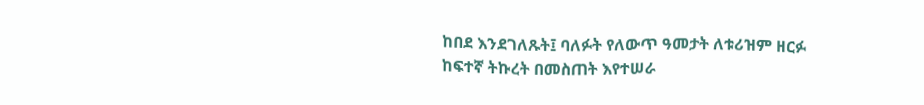ከበደ እንደገለጹት፤ ባለፉት የለውጥ ዓመታት ለቱሪዝም ዘርፉ ከፍተኛ ትኩረት በመስጠት እየተሠራ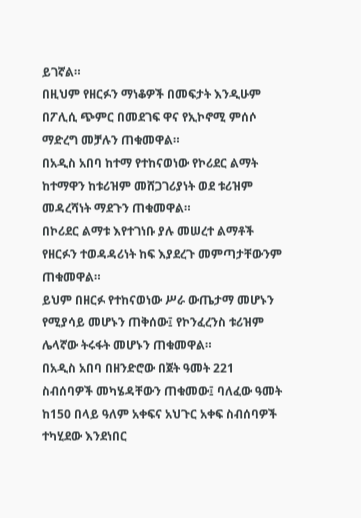ይገኛል።
በዚህም የዘርፉን ማነቆዎች በመፍታት እንዲሁም በፖሊሲ ጭምር በመደገፍ ዋና የኢኮኖሚ ምሰሶ ማድረግ መቻሉን ጠቁመዋል።
በአዲስ አበባ ከተማ የተከናወነው የኮሪደር ልማት ከተማዋን ከቱሪዝም መሸጋገሪያነት ወደ ቱሪዝም መዳረሻነት ማደጉን ጠቁመዋል።
በኮሪደር ልማቱ እየተገነቡ ያሉ መሠረተ ልማቶች የዘርፉን ተወዳዳሪነት ከፍ እያደረጉ መምጣታቸውንም ጠቁመዋል።
ይህም በዘርፉ የተከናወነው ሥራ ውጤታማ መሆኑን የሚያሳይ መሆኑን ጠቅሰው፤ የኮንፈረንስ ቱሪዝም ሌላኛው ትሩፋት መሆኑን ጠቁመዋል።
በአዲስ አበባ በዘንድሮው በጀት ዓመት 221 ስብሰባዎች መካሄዳቸውን ጠቁመው፤ ባለፈው ዓመት ከ150 በላይ ዓለም አቀፍና አህጉር አቀፍ ስብሰባዎች ተካሂደው እንደነበር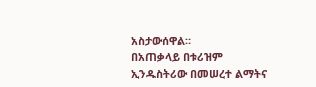አስታውሰዋል።
በአጠቃላይ በቱሪዝም ኢንዱስትሪው በመሠረተ ልማትና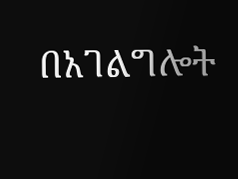በአገልግሎት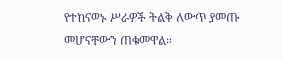የተከናወኑ ሥራዎች ትልቅ ለውጥ ያመጡ መሆናቸውን ጠቁመዋል።